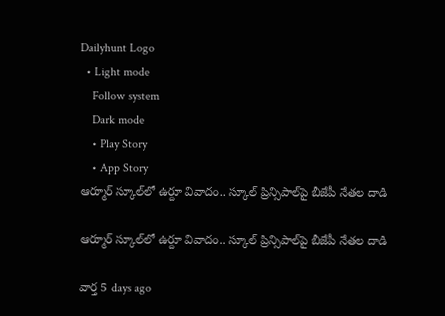Dailyhunt Logo
  • Light mode
    Follow system
    Dark mode
    • Play Story
    • App Story
ఆర్మూర్ స్కూల్‌లో ఉర్దూ వివాదం.. స్కూల్ ప్రిన్సిపాల్‌పై బీజేపీ నేతల దాడి

ఆర్మూర్ స్కూల్‌లో ఉర్దూ వివాదం.. స్కూల్ ప్రిన్సిపాల్‌పై బీజేపీ నేతల దాడి

వార్త 5 days ago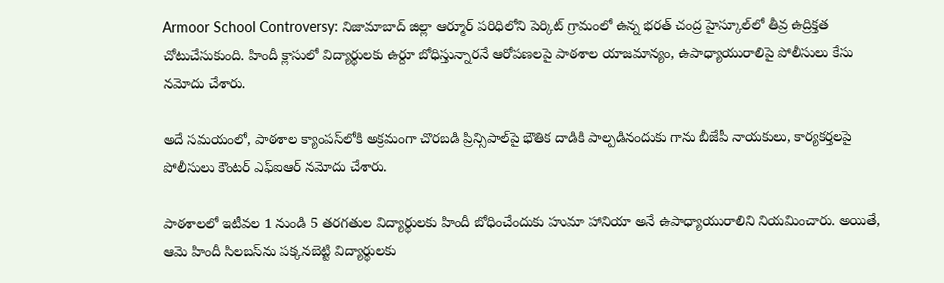Armoor School Controversy: నిజామాబాద్ జిల్లా ఆర్మూర్ పరిధిలోని పెర్కిట్ గ్రామంలో ఉన్న భరత్ చంద్ర హైస్కూల్‌లో తీవ్ర ఉద్రిక్తత చోటుచేసుకుంది. హిందీ క్లాసులో విద్యార్థులకు ఉర్దూ బోధిస్తున్నారనే ఆరోపణలపై పాఠశాల యాజమాన్యం, ఉపాధ్యాయురాలిపై పోలీసులు కేసు నమోదు చేశారు.

అదే సమయంలో, పాఠశాల క్యాంపస్‌లోకి అక్రమంగా చొరబడి ప్రిన్సిపాల్‌పై భౌతిక దాడికి పాల్పడినందుకు గాను బీజేపీ నాయకులు, కార్యకర్తలపై పోలీసులు కౌంటర్ ఎఫ్‌ఐఆర్ నమోదు చేశారు.

పాఠశాలలో ఇటీవల 1 నుండి 5 తరగతుల విద్యార్థులకు హిందీ బోధించేందుకు హుమా హానియా అనే ఉపాధ్యాయురాలిని నియమించారు. అయితే, ఆమె హిందీ సిలబస్‌ను పక్కనబెట్టి విద్యార్థులకు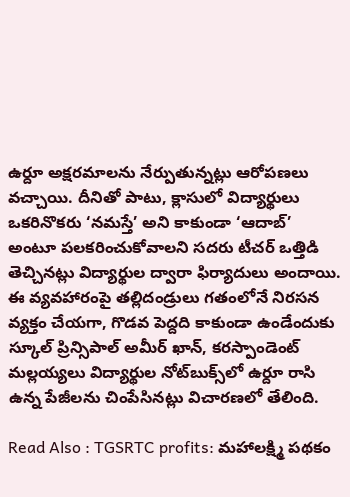ఉర్దూ అక్షరమాలను నేర్పుతున్నట్లు ఆరోపణలు వచ్చాయి. దీనితో పాటు, క్లాసులో విద్యార్థులు ఒకరినొకరు ‘నమస్తే’ అని కాకుండా ‘ఆదాబ్’ అంటూ పలకరించుకోవాలని సదరు టీచర్ ఒత్తిడి తెచ్చినట్లు విద్యార్థుల ద్వారా ఫిర్యాదులు అందాయి. ఈ వ్యవహారంపై తల్లిదండ్రులు గతంలోనే నిరసన వ్యక్తం చేయగా, గొడవ పెద్దది కాకుండా ఉండేందుకు స్కూల్ ప్రిన్సిపాల్ అమీర్ ఖాన్, కరస్పాండెంట్ మల్లయ్యలు విద్యార్థుల నోట్‌బుక్స్‌లో ఉర్దూ రాసి ఉన్న పేజీలను చింపేసినట్లు విచారణలో తేలింది.

Read Also : TGSRTC profits: మహాలక్ష్మి పథకం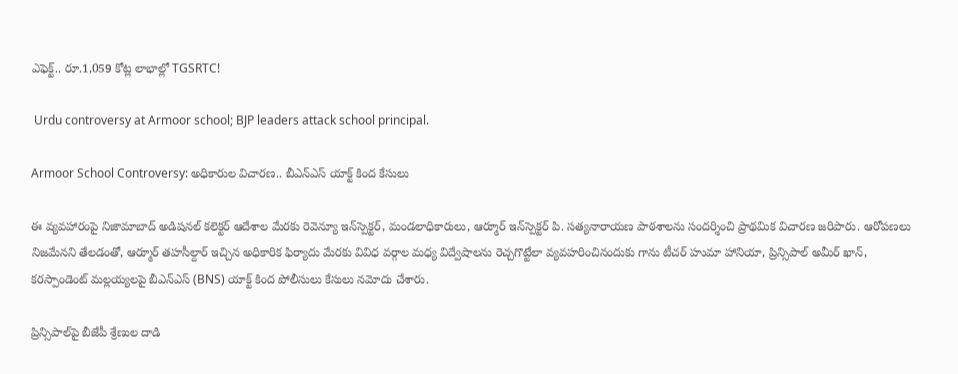ఎఫెక్ట్.. రూ.1,059 కోట్ల లాభాల్లో TGSRTC!

 Urdu controversy at Armoor school; BJP leaders attack school principal.

Armoor School Controversy: అధికారుల విచారణ.. బీఎన్ఎస్ యాక్ట్ కింద కేసులు

ఈ వ్యవహారంపై నిజామాబాద్ అడిషనల్ కలెక్టర్ ఆదేశాల మేరకు రెవెన్యూ ఇన్‌స్పెక్టర్, మండలాధికారులు, ఆర్మూర్ ఇన్‌స్పెక్టర్ పి. సత్యనారాయణ పాఠశాలను సందర్శించి ప్రాథమిక విచారణ జరిపారు. ఆరోపణలు నిజమేనని తేలడంతో, ఆర్మూర్ తహసీల్దార్ ఇచ్చిన అధికారిక ఫిర్యాదు మేరకు వివిధ వర్గాల మధ్య విద్వేషాలను రెచ్చగొట్టేలా వ్యవహరించినందుకు గాను టీచర్ హుమా హానియా, ప్రిన్సిపాల్ అమీర్ ఖాన్, కరస్పాండెంట్ మల్లయ్యలపై బీఎన్ఎస్ (BNS) యాక్ట్ కింద పోలీసులు కేసులు నమోదు చేశారు.

ప్రిన్సిపాల్‌పై బీజేపీ శ్రేణుల దాడి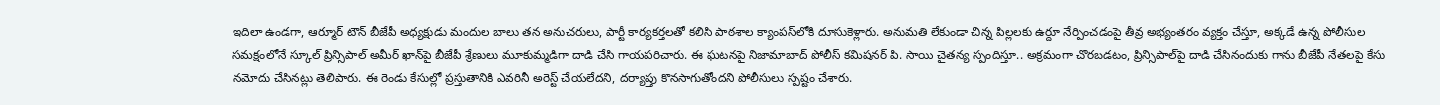ఇదిలా ఉండగా, ఆర్మూర్ టౌన్ బీజేపీ అధ్యక్షుడు మందుల బాలు తన అనుచరులు, పార్టీ కార్యకర్తలతో కలిసి పాఠశాల క్యాంపస్‌లోకి దూసుకెళ్లారు. అనుమతి లేకుండా చిన్న పిల్లలకు ఉర్దూ నేర్పించడంపై తీవ్ర అభ్యంతరం వ్యక్తం చేస్తూ, అక్కడే ఉన్న పోలీసుల సమక్షంలోనే స్కూల్ ప్రిన్సిపాల్ అమీర్ ఖాన్‌పై బీజేపీ శ్రేణులు మూకుమ్మడిగా దాడి చేసి గాయపరిచారు. ఈ ఘటనపై నిజామాబాద్ పోలీస్ కమిషనర్ పి. సాయి చైతన్య స్పందిస్తూ.. అక్రమంగా చొరబడటం, ప్రిన్సిపాల్‌పై దాడి చేసినందుకు గాను బీజేపీ నేతలపై కేసు నమోదు చేసినట్లు తెలిపారు. ఈ రెండు కేసుల్లో ప్రస్తుతానికి ఎవరినీ అరెస్ట్ చేయలేదని, దర్యాప్తు కొనసాగుతోందని పోలీసులు స్పష్టం చేశారు.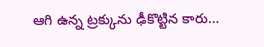ఆగి ఉన్న ట్రక్కును ఢీకొట్టిన కారు…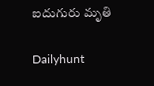ఐదుగురు మృతి

Dailyhunt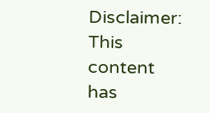Disclaimer: This content has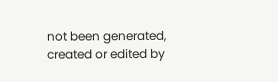not been generated, created or edited by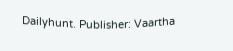Dailyhunt. Publisher: Vaartha